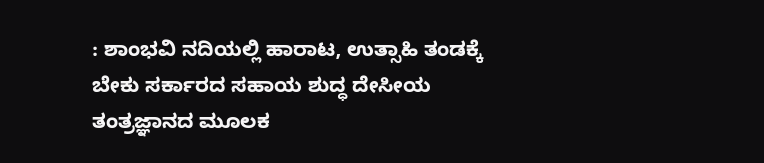: ಶಾಂಭವಿ ನದಿಯಲ್ಲಿ ಹಾರಾಟ, ಉತ್ಸಾಹಿ ತಂಡಕ್ಕೆ ಬೇಕು ಸರ್ಕಾರದ ಸಹಾಯ ಶುದ್ಧ ದೇಸೀಯ ತಂತ್ರಜ್ಞಾನದ ಮೂಲಕ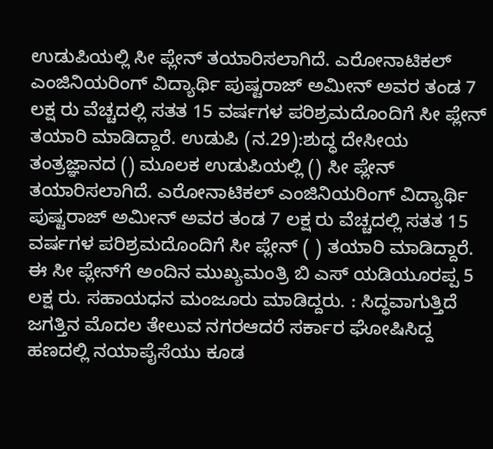ಉಡುಪಿಯಲ್ಲಿ ಸೀ ಪ್ಲೇನ್ ತಯಾರಿಸಲಾಗಿದೆ. ಎರೋನಾಟಿಕಲ್ ಎಂಜಿನಿಯರಿಂಗ್ ವಿದ್ಯಾರ್ಥಿ ಪುಷ್ಟರಾಜ್ ಅಮೀನ್ ಅವರ ತಂಡ 7 ಲಕ್ಷ ರು ವೆಚ್ಚದಲ್ಲಿ ಸತತ 15 ವರ್ಷಗಳ ಪರಿಶ್ರಮದೊಂದಿಗೆ ಸೀ ಪ್ಲೇನ್ ತಯಾರಿ ಮಾಡಿದ್ದಾರೆ. ಉಡುಪಿ (ನ.29):ಶುದ್ಧ ದೇಸೀಯ ತಂತ್ರಜ್ಞಾನದ () ಮೂಲಕ ಉಡುಪಿಯಲ್ಲಿ () ಸೀ ಪ್ಲೇನ್ ತಯಾರಿಸಲಾಗಿದೆ. ಎರೋನಾಟಿಕಲ್ ಎಂಜಿನಿಯರಿಂಗ್ ವಿದ್ಯಾರ್ಥಿ ಪುಷ್ಟರಾಜ್ ಅಮೀನ್ ಅವರ ತಂಡ 7 ಲಕ್ಷ ರು ವೆಚ್ಚದಲ್ಲಿ ಸತತ 15 ವರ್ಷಗಳ ಪರಿಶ್ರಮದೊಂದಿಗೆ ಸೀ ಪ್ಲೇನ್ ( ) ತಯಾರಿ ಮಾಡಿದ್ದಾರೆ. ಈ ಸೀ ಪ್ಲೇನ್‌ಗೆ ಅಂದಿನ ಮುಖ್ಯಮಂತ್ರಿ ಬಿ ಎಸ್ ಯಡಿಯೂರಪ್ಪ 5 ಲಕ್ಷ ರು. ಸಹಾಯಧನ ಮಂಜೂರು ಮಾಡಿದ್ದರು. : ಸಿದ್ಧವಾಗುತ್ತಿದೆ ಜಗತ್ತಿನ ಮೊದಲ ತೇಲುವ ನಗರಆದರೆ ಸರ್ಕಾರ ಘೋಷಿಸಿದ್ದ ಹಣದಲ್ಲಿ ನಯಾಪೈಸೆಯು ಕೂಡ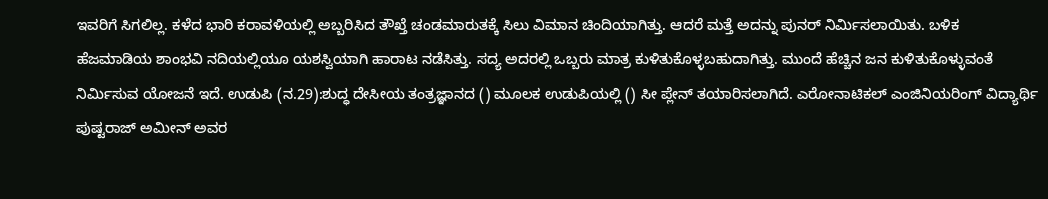ಇವರಿಗೆ ಸಿಗಲಿಲ್ಲ. ಕಳೆದ ಭಾರಿ ಕರಾವಳಿಯಲ್ಲಿ ಅಬ್ಬರಿಸಿದ ತೌಖ್ತೆ ಚಂಡಮಾರುತಕ್ಕೆ ಸಿಲು ವಿಮಾನ ಚಿಂದಿಯಾಗಿತ್ತು. ಆದರೆ ಮತ್ತೆ ಅದನ್ನು ಪುನರ್ ನಿರ್ಮಿಸಲಾಯಿತು. ಬಳಿಕ ಹೆಜಮಾಡಿಯ ಶಾಂಭವಿ ನದಿಯಲ್ಲಿಯೂ ಯಶಸ್ವಿಯಾಗಿ ಹಾರಾಟ ನಡೆಸಿತ್ತು. ಸದ್ಯ ಅದರಲ್ಲಿ ಒಬ್ಬರು ಮಾತ್ರ ಕುಳಿತುಕೊಳ್ಳಬಹುದಾಗಿತ್ತು. ಮುಂದೆ ಹೆಚ್ಚಿನ ಜನ ಕುಳಿತುಕೊಳ್ಳುವಂತೆ ನಿರ್ಮಿಸುವ ಯೋಜನೆ ಇದೆ. ಉಡುಪಿ (ನ.29):ಶುದ್ಧ ದೇಸೀಯ ತಂತ್ರಜ್ಞಾನದ () ಮೂಲಕ ಉಡುಪಿಯಲ್ಲಿ () ಸೀ ಪ್ಲೇನ್ ತಯಾರಿಸಲಾಗಿದೆ. ಎರೋನಾಟಿಕಲ್ ಎಂಜಿನಿಯರಿಂಗ್ ವಿದ್ಯಾರ್ಥಿ ಪುಷ್ಟರಾಜ್ ಅಮೀನ್ ಅವರ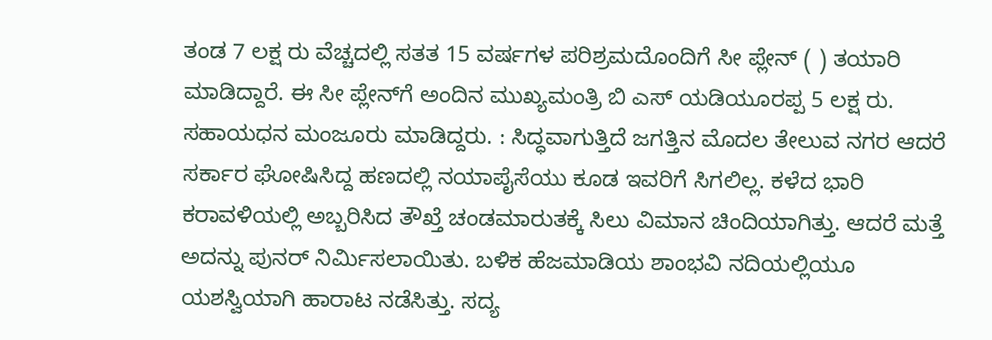ತಂಡ 7 ಲಕ್ಷ ರು ವೆಚ್ಚದಲ್ಲಿ ಸತತ 15 ವರ್ಷಗಳ ಪರಿಶ್ರಮದೊಂದಿಗೆ ಸೀ ಪ್ಲೇನ್ ( ) ತಯಾರಿ ಮಾಡಿದ್ದಾರೆ. ಈ ಸೀ ಪ್ಲೇನ್‌ಗೆ ಅಂದಿನ ಮುಖ್ಯಮಂತ್ರಿ ಬಿ ಎಸ್ ಯಡಿಯೂರಪ್ಪ 5 ಲಕ್ಷ ರು. ಸಹಾಯಧನ ಮಂಜೂರು ಮಾಡಿದ್ದರು. : ಸಿದ್ಧವಾಗುತ್ತಿದೆ ಜಗತ್ತಿನ ಮೊದಲ ತೇಲುವ ನಗರ ಆದರೆ ಸರ್ಕಾರ ಘೋಷಿಸಿದ್ದ ಹಣದಲ್ಲಿ ನಯಾಪೈಸೆಯು ಕೂಡ ಇವರಿಗೆ ಸಿಗಲಿಲ್ಲ. ಕಳೆದ ಭಾರಿ ಕರಾವಳಿಯಲ್ಲಿ ಅಬ್ಬರಿಸಿದ ತೌಖ್ತೆ ಚಂಡಮಾರುತಕ್ಕೆ ಸಿಲು ವಿಮಾನ ಚಿಂದಿಯಾಗಿತ್ತು. ಆದರೆ ಮತ್ತೆ ಅದನ್ನು ಪುನರ್ ನಿರ್ಮಿಸಲಾಯಿತು. ಬಳಿಕ ಹೆಜಮಾಡಿಯ ಶಾಂಭವಿ ನದಿಯಲ್ಲಿಯೂ ಯಶಸ್ವಿಯಾಗಿ ಹಾರಾಟ ನಡೆಸಿತ್ತು. ಸದ್ಯ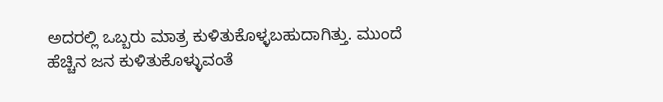ಅದರಲ್ಲಿ ಒಬ್ಬರು ಮಾತ್ರ ಕುಳಿತುಕೊಳ್ಳಬಹುದಾಗಿತ್ತು. ಮುಂದೆ ಹೆಚ್ಚಿನ ಜನ ಕುಳಿತುಕೊಳ್ಳುವಂತೆ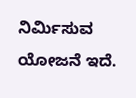ನಿರ್ಮಿಸುವ ಯೋಜನೆ ಇದೆ.